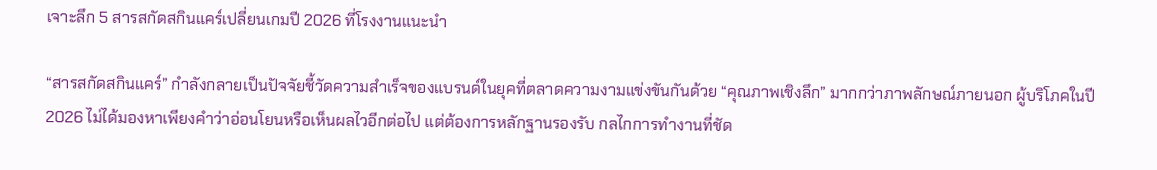เจาะลึก 5 สารสกัดสกินแคร์เปลี่ยนเกมปี 2026 ที่โรงงานแนะนำ

“สารสกัดสกินแคร์” กำลังกลายเป็นปัจจัยชี้วัดความสำเร็จของแบรนด์ในยุคที่ตลาดความงามแข่งขันกันด้วย “คุณภาพเชิงลึก” มากกว่าภาพลักษณ์ภายนอก ผู้บริโภคในปี 2026 ไม่ได้มองหาเพียงคำว่าอ่อนโยนหรือเห็นผลไวอีกต่อไป แต่ต้องการหลักฐานรองรับ กลไกการทำงานที่ชัด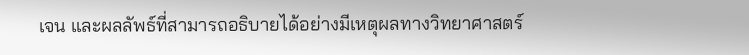เจน และผลลัพธ์ที่สามารถอธิบายได้อย่างมีเหตุผลทางวิทยาศาสตร์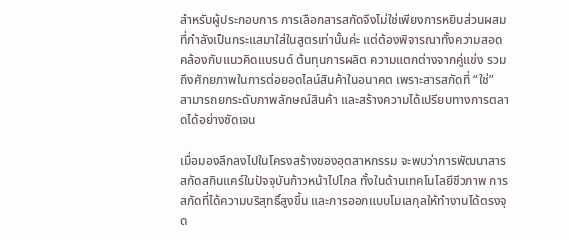สำหรับผู้ประกอบการ การเลือกสารสกัดจึงไม่ใช่เพียงการหยิบส่วนผสมที่กำลังเป็นกระแสมาใส่ในสูตรเท่านั้นค่ะ แต่ต้องพิจารณาทั้งความสอดคล้องกับแนวคิดแบรนด์ ต้นทุนการผลิต ความแตกต่างจากคู่แข่ง รวมถึงศักยภาพในการต่อยอดไลน์สินค้าในอนาคต เพราะสารสกัดที่ “ใช่” สามารถยกระดับภาพลักษณ์สินค้า และสร้างความได้เปรียบทางการตลาดได้อย่างชัดเจน

เมื่อมองลึกลงไปในโครงสร้างของอุตสาหกรรม จะพบว่าการพัฒนาสารสกัดสกินแคร์ในปัจจุบันก้าวหน้าไปไกล ทั้งในด้านเทคโนโลยีชีวภาพ การสกัดที่ได้ความบริสุทธิ์สูงขึ้น และการออกแบบโมเลกุลให้ทำงานได้ตรงจุด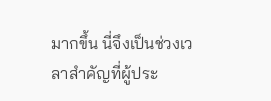มากขึ้น นี่จึงเป็นช่วงเวลาสำคัญที่ผู้ประ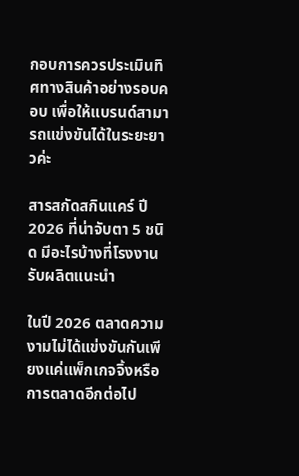กอบการควรประเมินทิศทางสินค้าอย่างรอบคอบ เพื่อให้แบรนด์สามารถแข่งขันได้ในระยะยาวค่ะ

สารสกัดสกินแคร์ ปี 2026 ที่น่าจับตา 5 ชนิด มีอะไรบ้างที่โรงงานรับผลิตแนะนำ

ในปี 2026 ตลาดความงามไม่ได้แข่งขันกันเพียงแค่แพ็กเกจจิ้งหรือการตลาดอีกต่อไป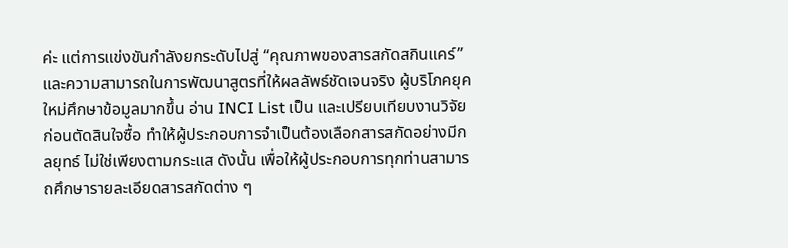ค่ะ แต่การแข่งขันกำลังยกระดับไปสู่ “คุณภาพของสารสกัดสกินแคร์” และความสามารถในการพัฒนาสูตรที่ให้ผลลัพธ์ชัดเจนจริง ผู้บริโภคยุคใหม่ศึกษาข้อมูลมากขึ้น อ่าน INCI List เป็น และเปรียบเทียบงานวิจัยก่อนตัดสินใจซื้อ ทำให้ผู้ประกอบการจำเป็นต้องเลือกสารสกัดอย่างมีกลยุทธ์ ไม่ใช่เพียงตามกระแส ดังนั้น เพื่อให้ผู้ประกอบการทุกท่านสามารถศึกษารายละเอียดสารสกัดต่าง ๆ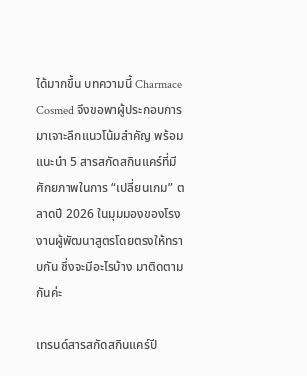ได้มากขึ้น บทความนี้ Charmace Cosmed จึงขอพาผู้ประกอบการมาเจาะลึกแนวโน้มสำคัญ พร้อมแนะนำ 5 สารสกัดสกินแคร์ที่มีศักยภาพในการ “เปลี่ยนเกม” ตลาดปี 2026 ในมุมมองของโรงงานผู้พัฒนาสูตรโดยตรงให้ทราบกัน ซึ่งจะมีอะไรบ้าง มาติดตามกันค่ะ

เทรนด์สารสกัดสกินแคร์ปี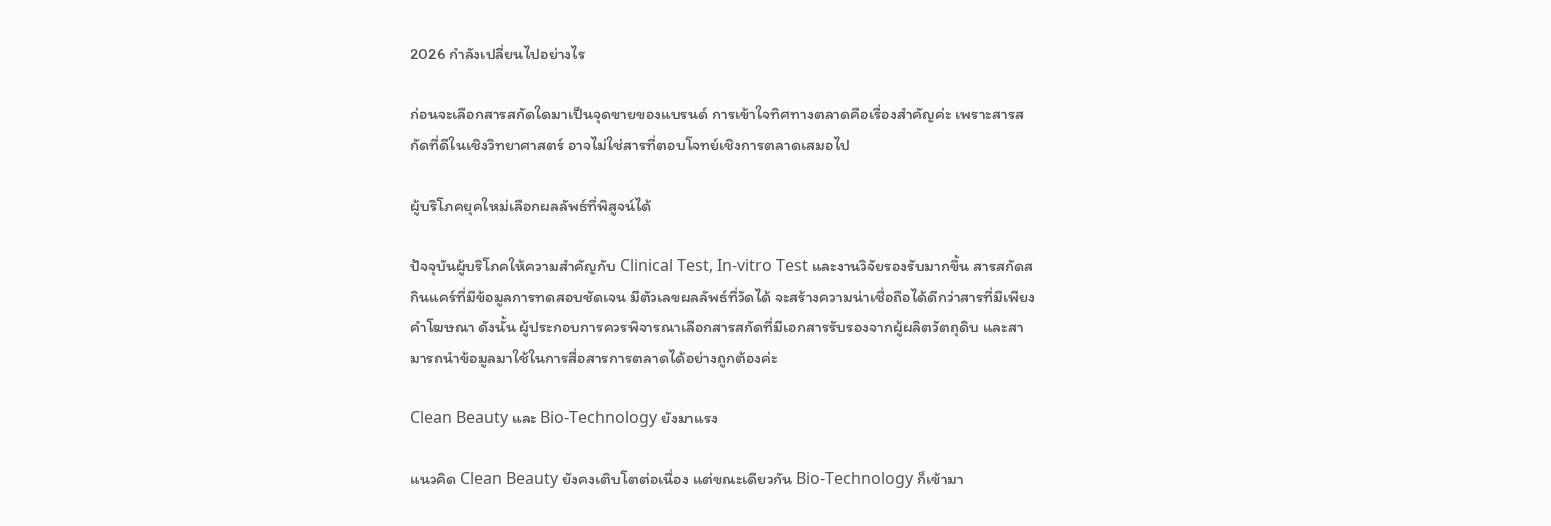2026 กำลังเปลี่ยนไปอย่างไร

ก่อนจะเลือกสารสกัดใดมาเป็นจุดขายของแบรนด์ การเข้าใจทิศทางตลาดคือเรื่องสำคัญค่ะ เพราะสารสกัดที่ดีในเชิงวิทยาศาสตร์ อาจไม่ใช่สารที่ตอบโจทย์เชิงการตลาดเสมอไป

ผู้บริโภคยุคใหม่เลือกผลลัพธ์ที่พิสูจน์ได้

ปัจจุบันผู้บริโภคให้ความสำคัญกับ Clinical Test, In-vitro Test และงานวิจัยรองรับมากขึ้น สารสกัดสกินแคร์ที่มีข้อมูลการทดสอบชัดเจน มีตัวเลขผลลัพธ์ที่วัดได้ จะสร้างความน่าเชื่อถือได้ดีกว่าสารที่มีเพียงคำโฆษณา ดังนั้น ผู้ประกอบการควรพิจารณาเลือกสารสกัดที่มีเอกสารรับรองจากผู้ผลิตวัตถุดิบ และสามารถนำข้อมูลมาใช้ในการสื่อสารการตลาดได้อย่างถูกต้องค่ะ

Clean Beauty และ Bio-Technology ยังมาแรง

แนวคิด Clean Beauty ยังคงเติบโตต่อเนื่อง แต่ขณะเดียวกัน Bio-Technology ก็เข้ามา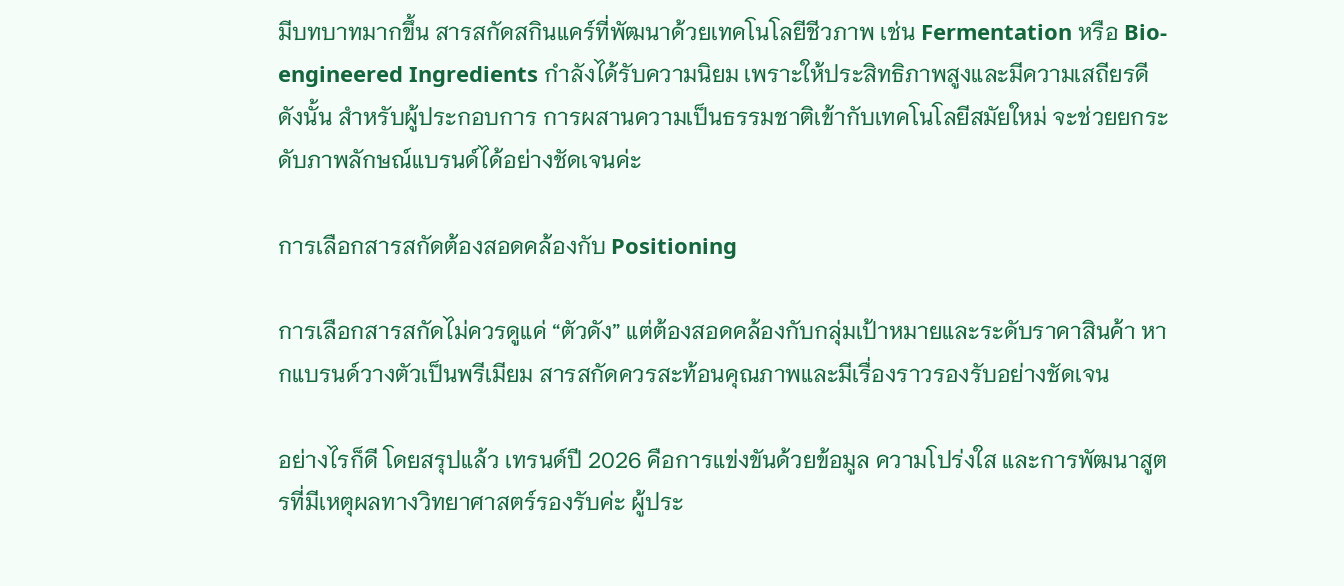มีบทบาทมากขึ้น สารสกัดสกินแคร์ที่พัฒนาด้วยเทคโนโลยีชีวภาพ เช่น Fermentation หรือ Bio-engineered Ingredients กำลังได้รับความนิยม เพราะให้ประสิทธิภาพสูงและมีความเสถียรดี ดังนั้น สำหรับผู้ประกอบการ การผสานความเป็นธรรมชาติเข้ากับเทคโนโลยีสมัยใหม่ จะช่วยยกระดับภาพลักษณ์แบรนด์ได้อย่างชัดเจนค่ะ

การเลือกสารสกัดต้องสอดคล้องกับ Positioning

การเลือกสารสกัดไม่ควรดูแค่ “ตัวดัง” แต่ต้องสอดคล้องกับกลุ่มเป้าหมายและระดับราคาสินค้า หากแบรนด์วางตัวเป็นพรีเมียม สารสกัดควรสะท้อนคุณภาพและมีเรื่องราวรองรับอย่างชัดเจน

อย่างไรก็ดี โดยสรุปแล้ว เทรนด์ปี 2026 คือการแข่งขันด้วยข้อมูล ความโปร่งใส และการพัฒนาสูตรที่มีเหตุผลทางวิทยาศาสตร์รองรับค่ะ ผู้ประ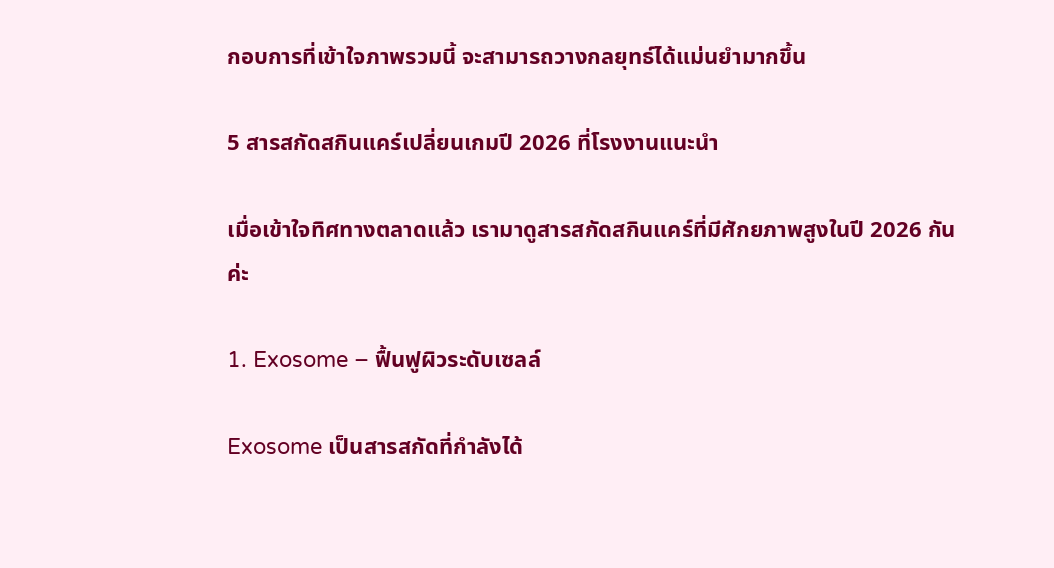กอบการที่เข้าใจภาพรวมนี้ จะสามารถวางกลยุทธ์ได้แม่นยำมากขึ้น

5 สารสกัดสกินแคร์เปลี่ยนเกมปี 2026 ที่โรงงานแนะนำ

เมื่อเข้าใจทิศทางตลาดแล้ว เรามาดูสารสกัดสกินแคร์ที่มีศักยภาพสูงในปี 2026 กันค่ะ

1. Exosome – ฟื้นฟูผิวระดับเซลล์

Exosome เป็นสารสกัดที่กำลังได้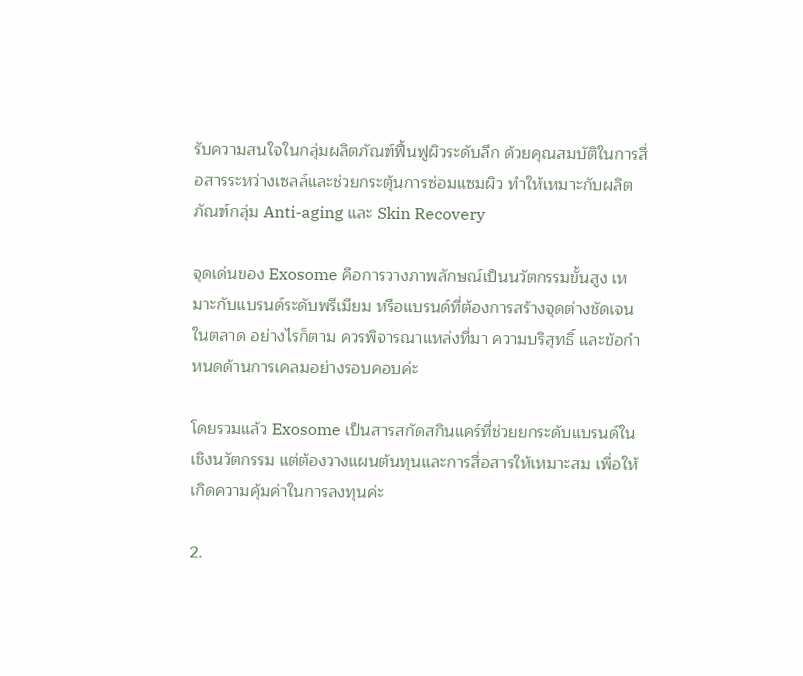รับความสนใจในกลุ่มผลิตภัณฑ์ฟื้นฟูผิวระดับลึก ด้วยคุณสมบัติในการสื่อสารระหว่างเซลล์และช่วยกระตุ้นการซ่อมแซมผิว ทำให้เหมาะกับผลิตภัณฑ์กลุ่ม Anti-aging และ Skin Recovery

จุดเด่นของ Exosome คือการวางภาพลักษณ์เป็นนวัตกรรมขั้นสูง เหมาะกับแบรนด์ระดับพรีเมียม หรือแบรนด์ที่ต้องการสร้างจุดต่างชัดเจนในตลาด อย่างไรก็ตาม ควรพิจารณาแหล่งที่มา ความบริสุทธิ์ และข้อกำหนดด้านการเคลมอย่างรอบคอบค่ะ

โดยรวมแล้ว Exosome เป็นสารสกัดสกินแคร์ที่ช่วยยกระดับแบรนด์ในเชิงนวัตกรรม แต่ต้องวางแผนต้นทุนและการสื่อสารให้เหมาะสม เพื่อให้เกิดความคุ้มค่าในการลงทุนค่ะ

2.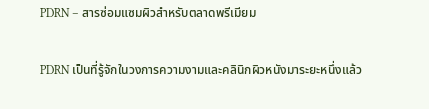PDRN – สารซ่อมแซมผิวสำหรับตลาดพรีเมียม

PDRN เป็นที่รู้จักในวงการความงามและคลินิกผิวหนังมาระยะหนึ่งแล้ว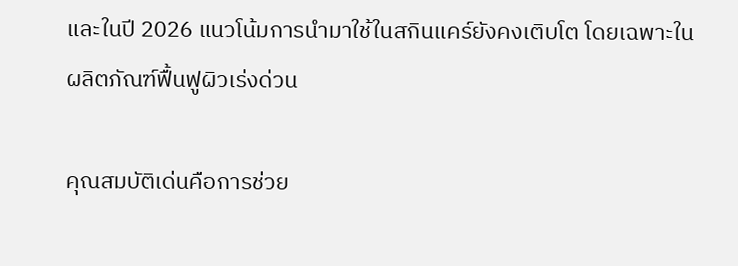และในปี 2026 แนวโน้มการนำมาใช้ในสกินแคร์ยังคงเติบโต โดยเฉพาะในผลิตภัณฑ์ฟื้นฟูผิวเร่งด่วน

คุณสมบัติเด่นคือการช่วย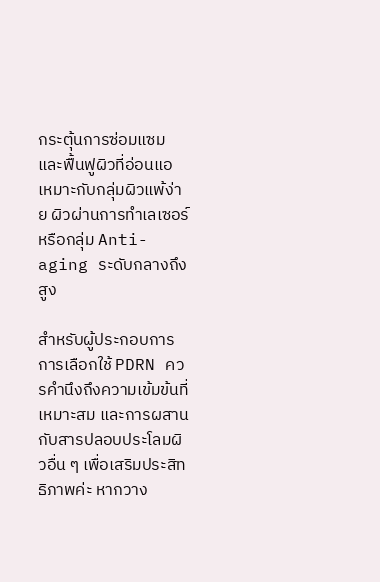กระตุ้นการซ่อมแซมและฟื้นฟูผิวที่อ่อนแอ เหมาะกับกลุ่มผิวแพ้ง่าย ผิวผ่านการทำเลเซอร์ หรือกลุ่ม Anti-aging ระดับกลางถึงสูง

สำหรับผู้ประกอบการ การเลือกใช้ PDRN ควรคำนึงถึงความเข้มข้นที่เหมาะสม และการผสานกับสารปลอบประโลมผิวอื่น ๆ เพื่อเสริมประสิทธิภาพค่ะ หากวาง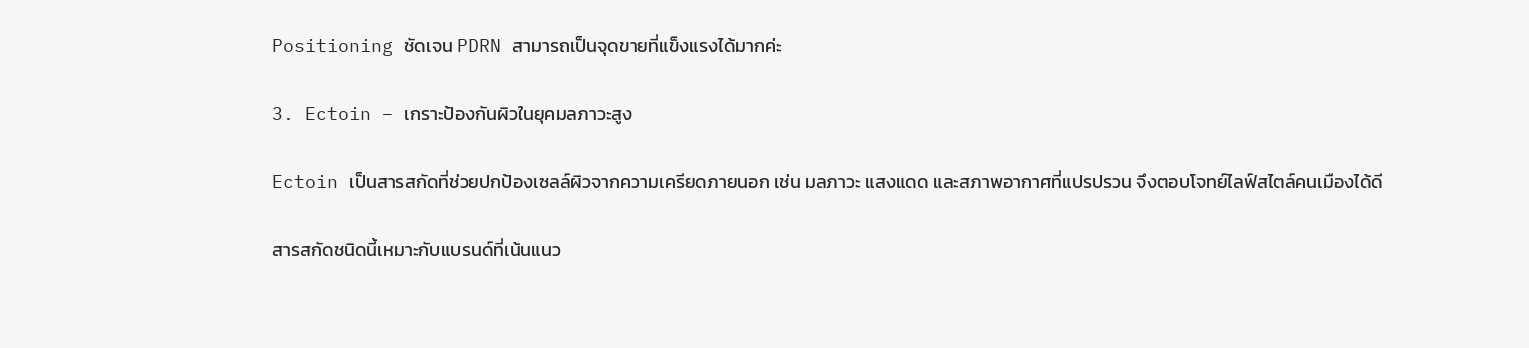Positioning ชัดเจน PDRN สามารถเป็นจุดขายที่แข็งแรงได้มากค่ะ

3. Ectoin – เกราะป้องกันผิวในยุคมลภาวะสูง

Ectoin เป็นสารสกัดที่ช่วยปกป้องเซลล์ผิวจากความเครียดภายนอก เช่น มลภาวะ แสงแดด และสภาพอากาศที่แปรปรวน จึงตอบโจทย์ไลฟ์สไตล์คนเมืองได้ดี

สารสกัดชนิดนี้เหมาะกับแบรนด์ที่เน้นแนว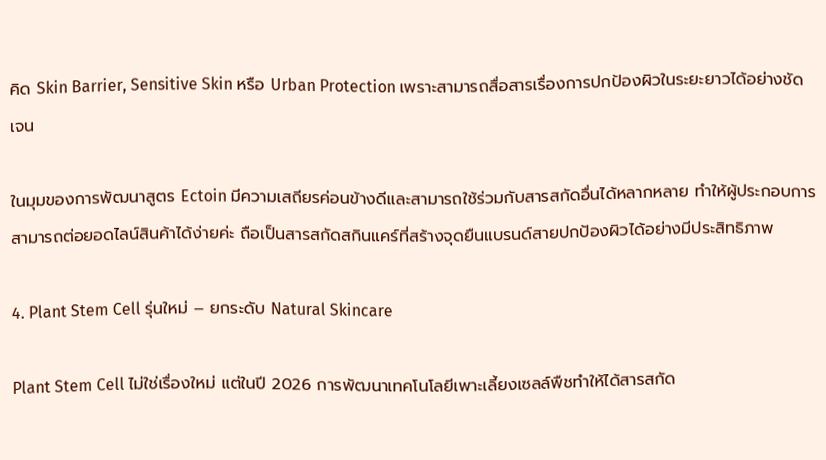คิด Skin Barrier, Sensitive Skin หรือ Urban Protection เพราะสามารถสื่อสารเรื่องการปกป้องผิวในระยะยาวได้อย่างชัดเจน

ในมุมของการพัฒนาสูตร Ectoin มีความเสถียรค่อนข้างดีและสามารถใช้ร่วมกับสารสกัดอื่นได้หลากหลาย ทำให้ผู้ประกอบการสามารถต่อยอดไลน์สินค้าได้ง่ายค่ะ ถือเป็นสารสกัดสกินแคร์ที่สร้างจุดยืนแบรนด์สายปกป้องผิวได้อย่างมีประสิทธิภาพ

4. Plant Stem Cell รุ่นใหม่ – ยกระดับ Natural Skincare

Plant Stem Cell ไม่ใช่เรื่องใหม่ แต่ในปี 2026 การพัฒนาเทคโนโลยีเพาะเลี้ยงเซลล์พืชทำให้ได้สารสกัด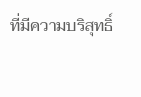ที่มีความบริสุทธิ์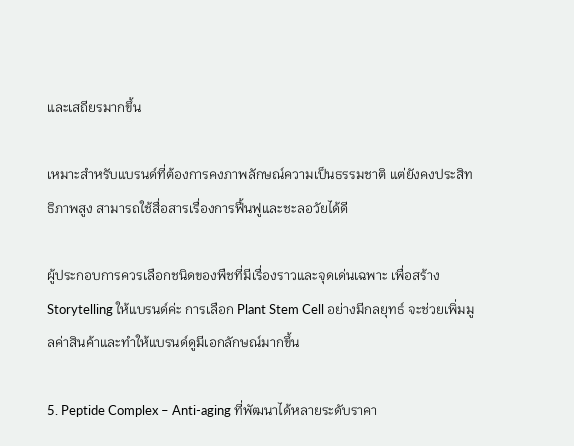และเสถียรมากขึ้น

เหมาะสำหรับแบรนด์ที่ต้องการคงภาพลักษณ์ความเป็นธรรมชาติ แต่ยังคงประสิทธิภาพสูง สามารถใช้สื่อสารเรื่องการฟื้นฟูและชะลอวัยได้ดี

ผู้ประกอบการควรเลือกชนิดของพืชที่มีเรื่องราวและจุดเด่นเฉพาะ เพื่อสร้าง Storytelling ให้แบรนด์ค่ะ การเลือก Plant Stem Cell อย่างมีกลยุทธ์ จะช่วยเพิ่มมูลค่าสินค้าและทำให้แบรนด์ดูมีเอกลักษณ์มากขึ้น

5. Peptide Complex – Anti-aging ที่พัฒนาได้หลายระดับราคา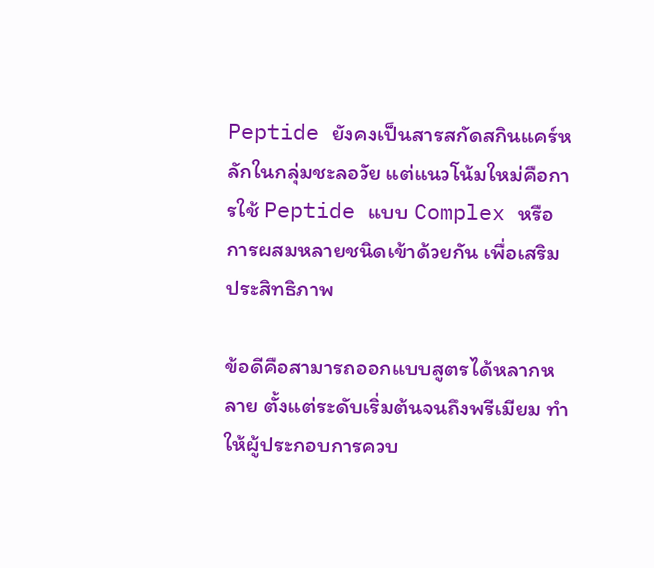Peptide ยังคงเป็นสารสกัดสกินแคร์หลักในกลุ่มชะลอวัย แต่แนวโน้มใหม่คือการใช้ Peptide แบบ Complex หรือการผสมหลายชนิดเข้าด้วยกัน เพื่อเสริมประสิทธิภาพ

ข้อดีคือสามารถออกแบบสูตรได้หลากหลาย ตั้งแต่ระดับเริ่มต้นจนถึงพรีเมียม ทำให้ผู้ประกอบการควบ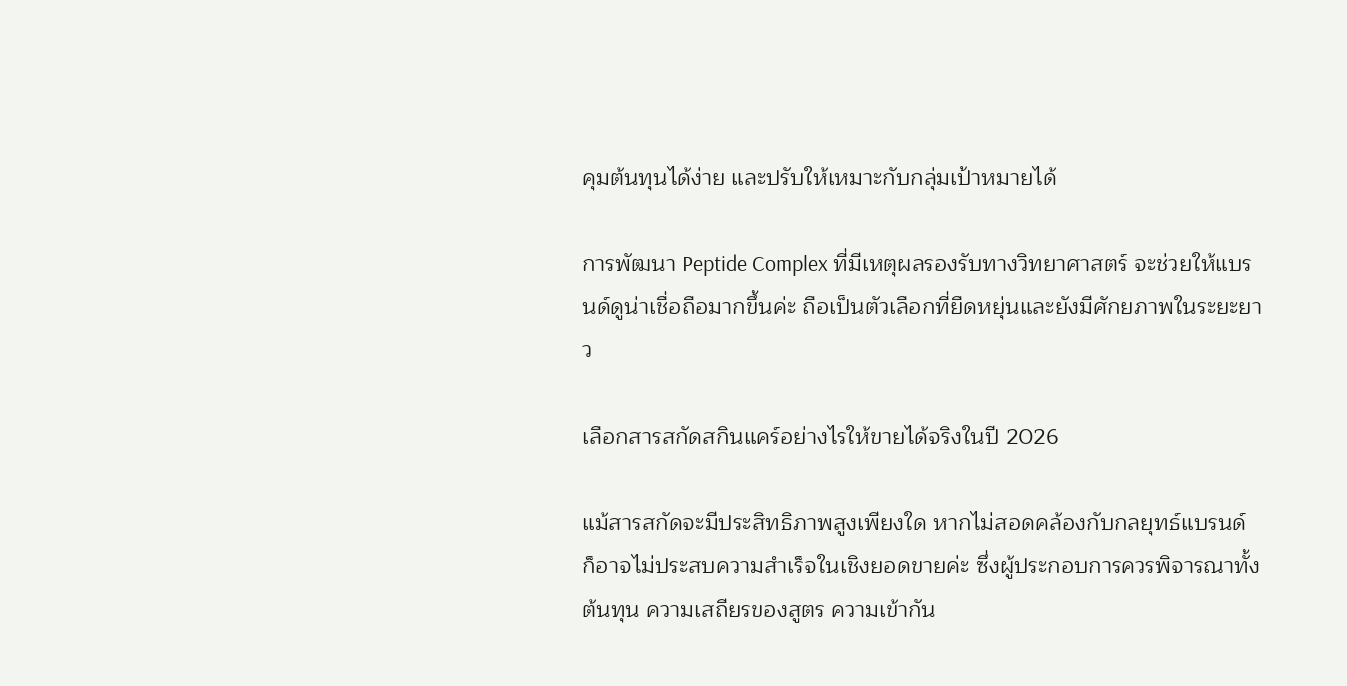คุมต้นทุนได้ง่าย และปรับให้เหมาะกับกลุ่มเป้าหมายได้

การพัฒนา Peptide Complex ที่มีเหตุผลรองรับทางวิทยาศาสตร์ จะช่วยให้แบรนด์ดูน่าเชื่อถือมากขึ้นค่ะ ถือเป็นตัวเลือกที่ยืดหยุ่นและยังมีศักยภาพในระยะยาว

เลือกสารสกัดสกินแคร์อย่างไรให้ขายได้จริงในปี 2026

แม้สารสกัดจะมีประสิทธิภาพสูงเพียงใด หากไม่สอดคล้องกับกลยุทธ์แบรนด์ ก็อาจไม่ประสบความสำเร็จในเชิงยอดขายค่ะ ซึ่งผู้ประกอบการควรพิจารณาทั้งต้นทุน ความเสถียรของสูตร ความเข้ากัน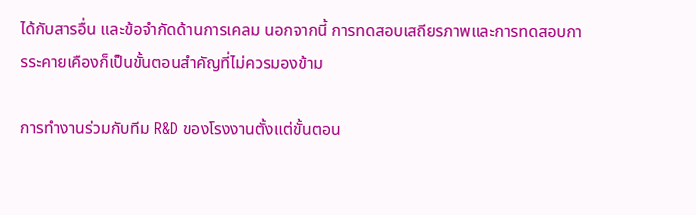ได้กับสารอื่น และข้อจำกัดด้านการเคลม นอกจากนี้ การทดสอบเสถียรภาพและการทดสอบการระคายเคืองก็เป็นขั้นตอนสำคัญที่ไม่ควรมองข้าม

การทำงานร่วมกับทีม R&D ของโรงงานตั้งแต่ขั้นตอน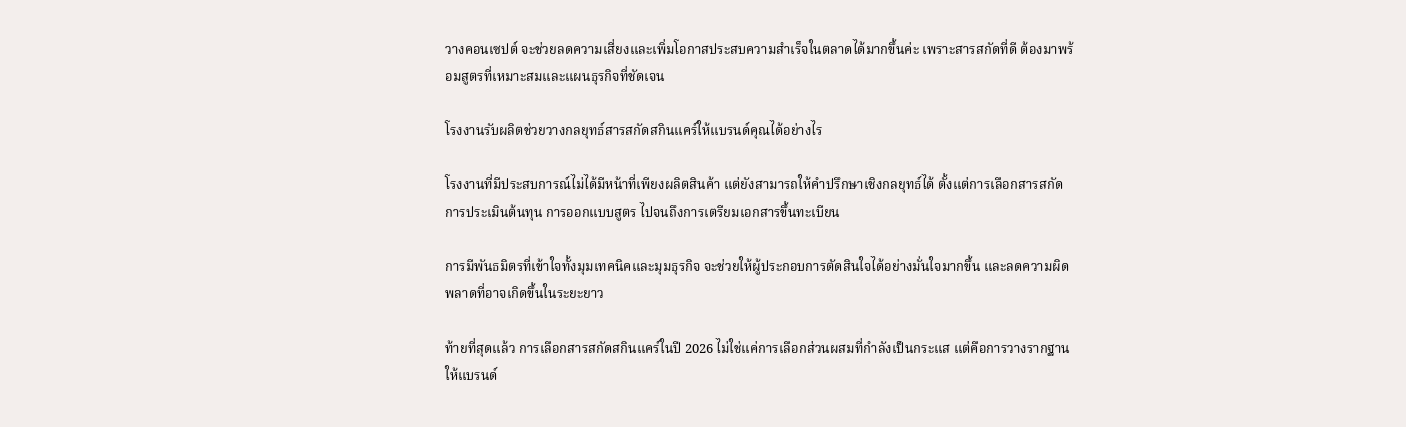วางคอนเซปต์ จะช่วยลดความเสี่ยงและเพิ่มโอกาสประสบความสำเร็จในตลาดได้มากขึ้นค่ะ เพราะสารสกัดที่ดี ต้องมาพร้อมสูตรที่เหมาะสมและแผนธุรกิจที่ชัดเจน

โรงงานรับผลิตช่วยวางกลยุทธ์สารสกัดสกินแคร์ให้แบรนด์คุณได้อย่างไร

โรงงานที่มีประสบการณ์ไม่ได้มีหน้าที่เพียงผลิตสินค้า แต่ยังสามารถให้คำปรึกษาเชิงกลยุทธ์ได้ ตั้งแต่การเลือกสารสกัด การประเมินต้นทุน การออกแบบสูตร ไปจนถึงการเตรียมเอกสารขึ้นทะเบียน

การมีพันธมิตรที่เข้าใจทั้งมุมเทคนิคและมุมธุรกิจ จะช่วยให้ผู้ประกอบการตัดสินใจได้อย่างมั่นใจมากขึ้น และลดความผิดพลาดที่อาจเกิดขึ้นในระยะยาว

ท้ายที่สุดแล้ว การเลือกสารสกัดสกินแคร์ในปี 2026 ไม่ใช่แค่การเลือกส่วนผสมที่กำลังเป็นกระแส แต่คือการวางรากฐานให้แบรนด์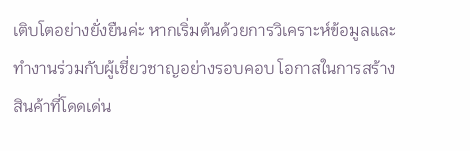เติบโตอย่างยั่งยืนค่ะ หากเริ่มต้นด้วยการวิเคราะห์ข้อมูลและทำงานร่วมกับผู้เชี่ยวชาญอย่างรอบคอบ โอกาสในการสร้างสินค้าที่โดดเด่น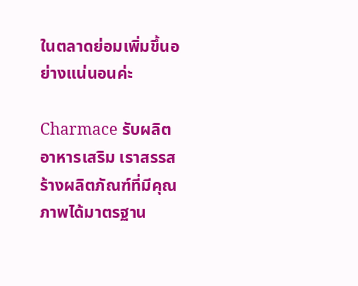ในตลาดย่อมเพิ่มขึ้นอย่างแน่นอนค่ะ

Charmace รับผลิต อาหารเสริม เราสรรสร้างผลิตภัณฑ์ที่มีคุณภาพได้มาตรฐาน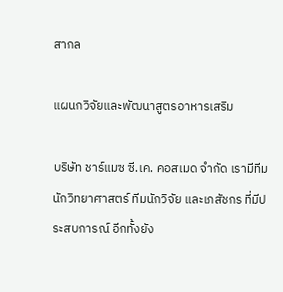สากล

แผนกวิจัยและพัฒนาสูตรอาหารเสริม

บริษัท ชาร์แมซ ซี.เค. คอสเมด จำกัด เรามีทีมนักวิทยาศาสตร์ ทีมนักวิจัย และเภสัชกร ที่มีประสบการณ์ อีกทั้งยัง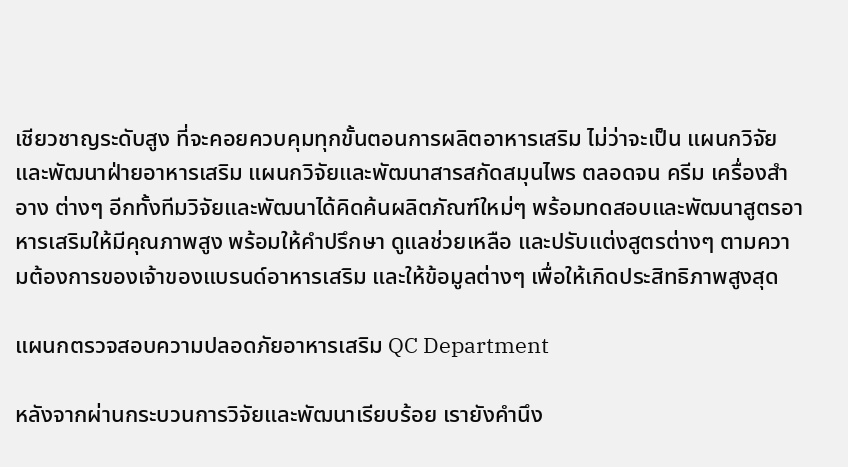เชียวชาญระดับสูง ที่จะคอยควบคุมทุกขั้นตอนการผลิตอาหารเสริม ไม่ว่าจะเป็น แผนกวิจัยและพัฒนาฝ่ายอาหารเสริม แผนกวิจัยและพัฒนาสารสกัดสมุนไพร ตลอดจน ครีม เครื่องสำอาง ต่างๆ อีกทั้งทีมวิจัยและพัฒนาได้คิดค้นผลิตภัณฑ์ใหม่ๆ พร้อมทดสอบและพัฒนาสูตรอาหารเสริมให้มีคุณภาพสูง พร้อมให้คำปรึกษา ดูแลช่วยเหลือ และปรับแต่งสูตรต่างๆ ตามความต้องการของเจ้าของแบรนด์อาหารเสริม และให้ข้อมูลต่างๆ เพื่อให้เกิดประสิทธิภาพสูงสุด

แผนกตรวจสอบความปลอดภัยอาหารเสริม QC Department

หลังจากผ่านกระบวนการวิจัยและพัฒนาเรียบร้อย เรายังคำนึง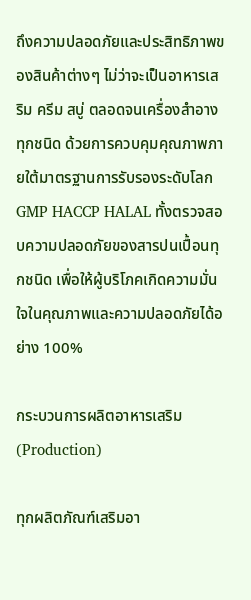ถึงความปลอดภัยและประสิทธิภาพของสินค้าต่างๆ ไม่ว่าจะเป็นอาหารเสริม ครีม สบู่ ตลอดจนเครื่องสำอาง ทุกชนิด ด้วยการควบคุมคุณภาพภายใต้มาตรฐานการรับรองระดับโลก GMP HACCP HALAL ทั้งตรวจสอบความปลอดภัยของสารปนเปื้อนทุกชนิด เพื่อให้ผู้บริโภคเกิดความมั่นใจในคุณภาพและความปลอดภัยได้อย่าง 100%

กระบวนการผลิตอาหารเสริม (Production)

ทุกผลิตภัณฑ์เสริมอา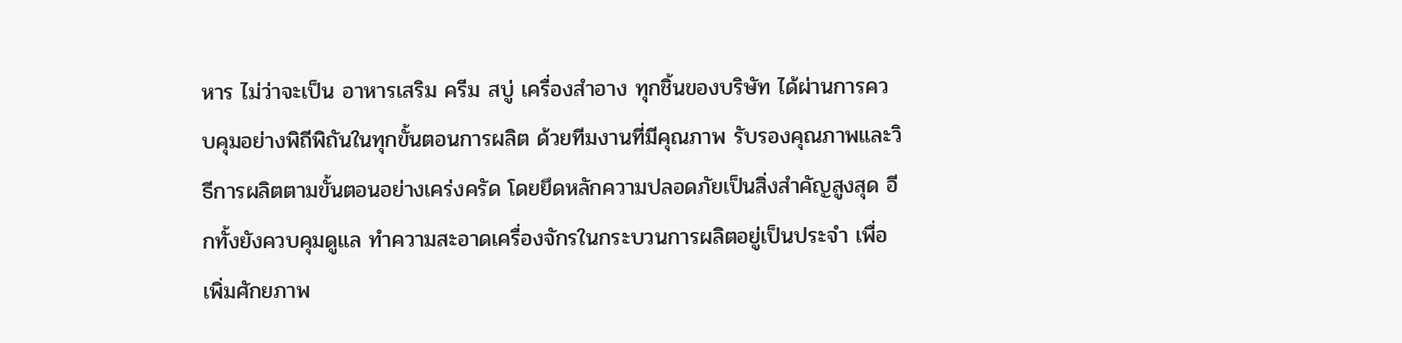หาร ไม่ว่าจะเป็น อาหารเสริม ครีม สบู่ เครื่องสำอาง ทุกชิ้นของบริษัท ได้ผ่านการควบคุมอย่างพิถีพิถันในทุกขั้นตอนการผลิต ด้วยทีมงานที่มีคุณภาพ รับรองคุณภาพและวิธีการผลิตตามขั้นตอนอย่างเคร่งครัด โดยยึดหลักความปลอดภัยเป็นสิ่งสำคัญสูงสุด อีกทั้งยังควบคุมดูแล ทำความสะอาดเครื่องจักรในกระบวนการผลิตอยู่เป็นประจำ เพื่อเพิ่มศักยภาพ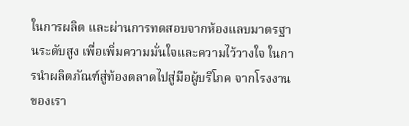ในการผลิต และผ่านการทดสอบจากห้องแลบมาตรฐานระดับสูง เพื่อเพิ่มความมั่นใจและความไว้วางใจ ในการนำผลิตภัณฑ์สู่ท้องตลาดไปสู่มือผู้บริโภค จากโรงงานของเรา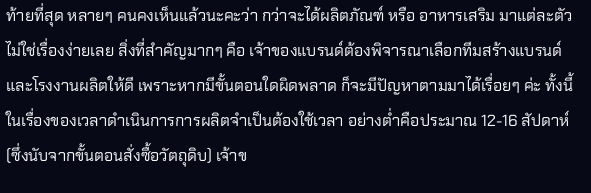ท้ายที่สุด หลายๆ คนคงเห็นแล้วนะคะว่า กว่าจะได้ผลิตภัณฑ์ หรือ อาหารเสริม มาแต่ละตัว ไม่ใช่เรื่องง่ายเลย สิ่งที่สำคัญมากๆ คือ เจ้าของแบรนด์ต้องพิจารณาเลือกทีมสร้างแบรนด์และโรงงานผลิตให้ดี เพราะหากมีขั้นตอนใดผิดพลาด ก็จะมีปัญหาตามมาได้เรื่อยๆ ค่ะ ทั้งนี้ ในเรื่องของเวลาดำเนินการการผลิตจำเป็นต้องใช้เวลา อย่างต่ำคือประมาณ 12-16 สัปดาห์ (ซึ่งนับจากขั้นตอนสั่งซื้อวัตถุดิบ) เจ้าข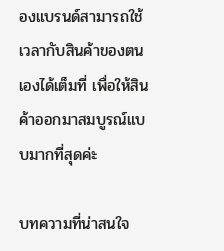องแบรนด์สามารถใช้เวลากับสินค้าของตนเองได้เต็มที่ เพื่อให้สินค้าออกมาสมบูรณ์แบบมากที่สุดค่ะ

บทความที่น่าสนใจ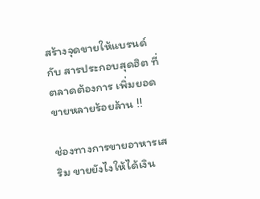สร้างจุดขายให้แบรนด์ กับ สารประกอบสุดฮิต ที่ตลาดต้องการ เพิ่มยอดขายหลายร้อยล้าน !!

ช่องทางการขายอาหารเสริม ขายยังไงให้ได้เงิน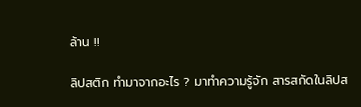ล้าน !!

ลิปสติก ทำมาจากอะไร ? มาทำความรู้จัก สารสกัดในลิปส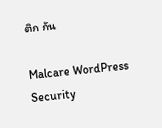ติก กัน

Malcare WordPress Security